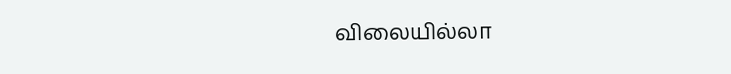விலையில்லா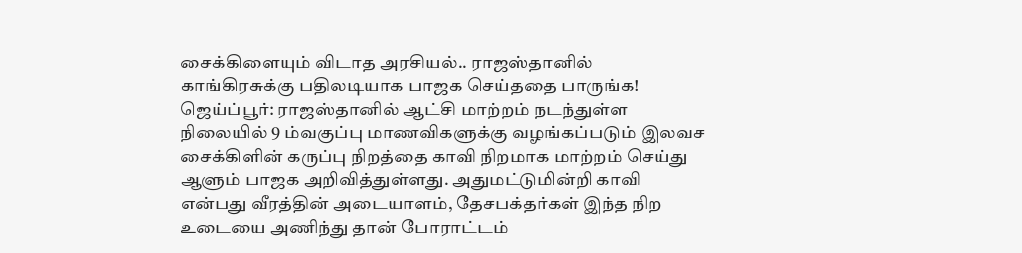சைக்கிளையும் விடாத அரசியல்.. ராஜஸ்தானில் காங்கிரசுக்கு பதிலடியாக பாஜக செய்ததை பாருங்க!
ஜெய்ப்பூர்: ராஜஸ்தானில் ஆட்சி மாற்றம் நடந்துள்ள நிலையில் 9 ம்வகுப்பு மாணவிகளுக்கு வழங்கப்படும் இலவச சைக்கிளின் கருப்பு நிறத்தை காவி நிறமாக மாற்றம் செய்து ஆளும் பாஜக அறிவித்துள்ளது. அதுமட்டுமின்றி காவி என்பது வீரத்தின் அடையாளம், தேசபக்தர்கள் இந்த நிற உடையை அணிந்து தான் போராட்டம்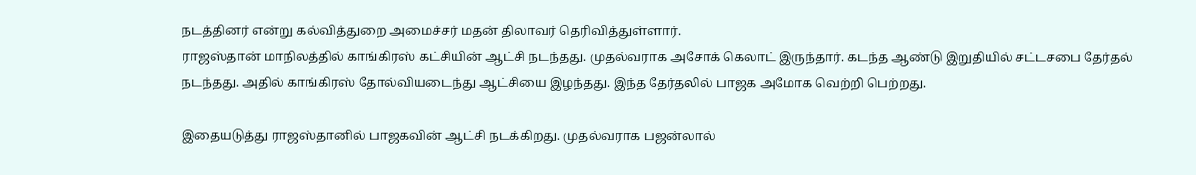நடத்தினர் என்று கல்வித்துறை அமைச்சர் மதன் திலாவர் தெரிவித்துள்ளார்.
ராஜஸ்தான் மாநிலத்தில் காங்கிரஸ் கட்சியின் ஆட்சி நடந்தது. முதல்வராக அசோக் கெலாட் இருந்தார். கடந்த ஆண்டு இறுதியில் சட்டசபை தேர்தல் நடந்தது. அதில் காங்கிரஸ் தோல்வியடைந்து ஆட்சியை இழந்தது. இந்த தேர்தலில் பாஜக அமோக வெற்றி பெற்றது.

இதையடுத்து ராஜஸ்தானில் பாஜகவின் ஆட்சி நடக்கிறது. முதல்வராக பஜன்லால்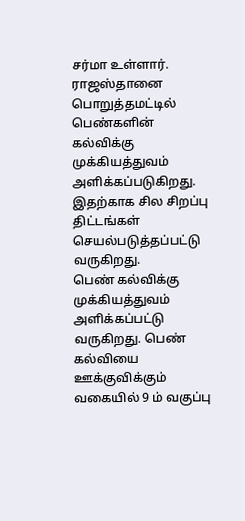சர்மா உள்ளார். ராஜஸ்தானை பொறுத்தமட்டில் பெண்களின் கல்விக்கு முக்கியத்துவம் அளிக்கப்படுகிறது. இதற்காக சில சிறப்பு திட்டங்கள் செயல்படுத்தப்பட்டு வருகிறது.
பெண் கல்விக்கு முக்கியத்துவம் அளிக்கப்பட்டு வருகிறது. பெண் கல்வியை ஊக்குவிக்கும் வகையில் 9 ம் வகுப்பு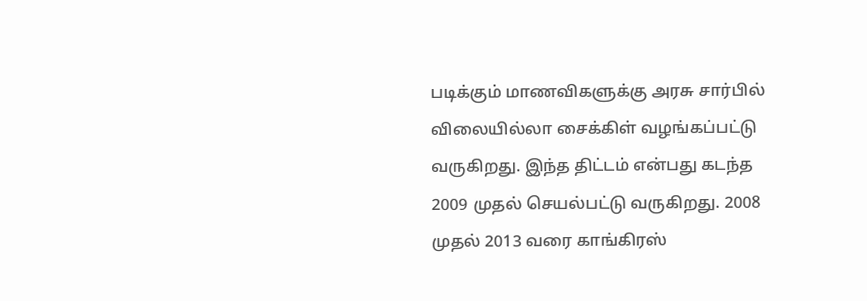படிக்கும் மாணவிகளுக்கு அரசு சார்பில் விலையில்லா சைக்கிள் வழங்கப்பட்டு வருகிறது. இந்த திட்டம் என்பது கடந்த 2009 முதல் செயல்பட்டு வருகிறது. 2008 முதல் 2013 வரை காங்கிரஸ்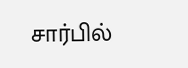சார்பில்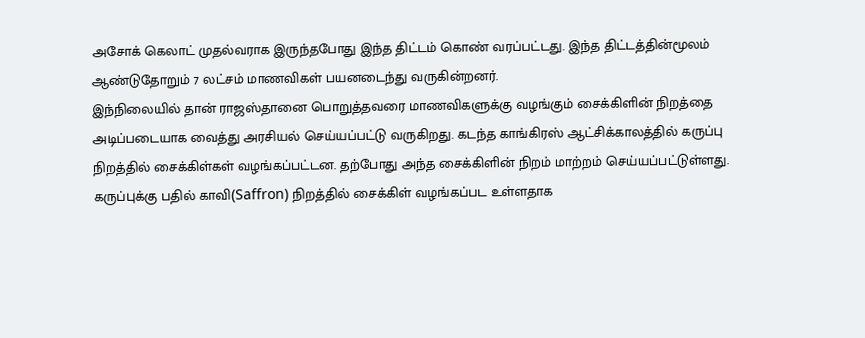அசோக் கெலாட் முதல்வராக இருந்தபோது இந்த திட்டம் கொண் வரப்பட்டது. இந்த திட்டத்தின்மூலம் ஆண்டுதோறும் 7 லட்சம் மாணவிகள் பயனடைந்து வருகின்றனர்.
இந்நிலையில் தான் ராஜஸ்தானை பொறுத்தவரை மாணவிகளுக்கு வழங்கும் சைக்கிளின் நிறத்தை அடிப்படையாக வைத்து அரசியல் செய்யப்பட்டு வருகிறது. கடந்த காங்கிரஸ் ஆட்சிக்காலத்தில் கருப்பு நிறத்தில் சைக்கிள்கள் வழங்கப்பட்டன. தற்போது அந்த சைக்கிளின் நிறம் மாற்றம் செய்யப்பட்டுள்ளது. கருப்புக்கு பதில் காவி(Saffron) நிறத்தில் சைக்கிள் வழங்கப்பட உள்ளதாக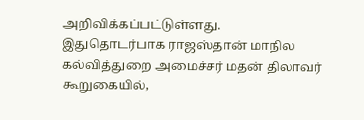அறிவிக்கப்பட்டுள்ளது.
இதுதொடர்பாக ராஜஸ்தான் மாநில கல்வித்துறை அமைச்சர் மதன் திலாவர் கூறுகையில்,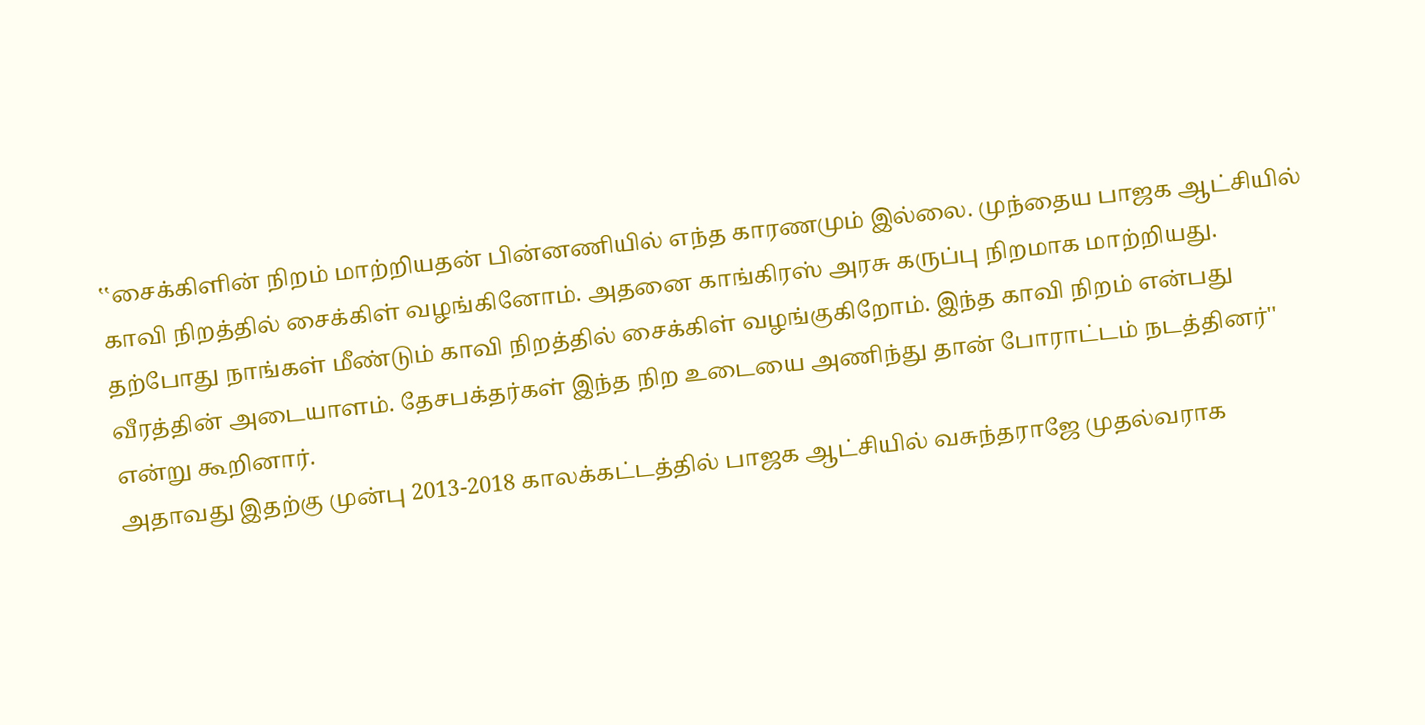‛‛சைக்கிளின் நிறம் மாற்றியதன் பின்னணியில் எந்த காரணமும் இல்லை. முந்தைய பாஜக ஆட்சியில் காவி நிறத்தில் சைக்கிள் வழங்கினோம். அதனை காங்கிரஸ் அரசு கருப்பு நிறமாக மாற்றியது. தற்போது நாங்கள் மீண்டும் காவி நிறத்தில் சைக்கிள் வழங்குகிறோம். இந்த காவி நிறம் என்பது வீரத்தின் அடையாளம். தேசபக்தர்கள் இந்த நிற உடையை அணிந்து தான் போராட்டம் நடத்தினர்'' என்று கூறினார்.
அதாவது இதற்கு முன்பு 2013-2018 காலக்கட்டத்தில் பாஜக ஆட்சியில் வசுந்தராஜே முதல்வராக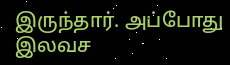இருந்தார். அப்போது இலவச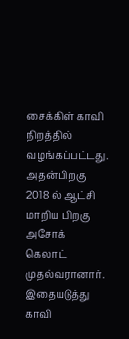சைக்கிள் காவி நிறத்தில் வழங்கப்பட்டது. அதன்பிறகு 2018 ல் ஆட்சி மாறிய பிறகு அசோக் கெலாட் முதல்வரானார். இதையடுத்து காவி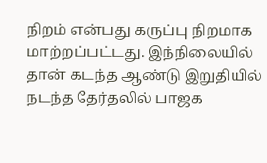நிறம் என்பது கருப்பு நிறமாக மாற்றப்பட்டது. இந்நிலையில் தான் கடந்த ஆண்டு இறுதியில் நடந்த தேர்தலில் பாஜக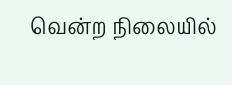வென்ற நிலையில்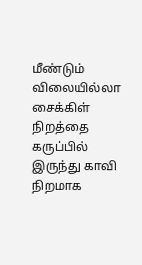மீண்டும் விலையில்லா சைக்கிள் நிறத்தை கருப்பில் இருந்து காவி நிறமாக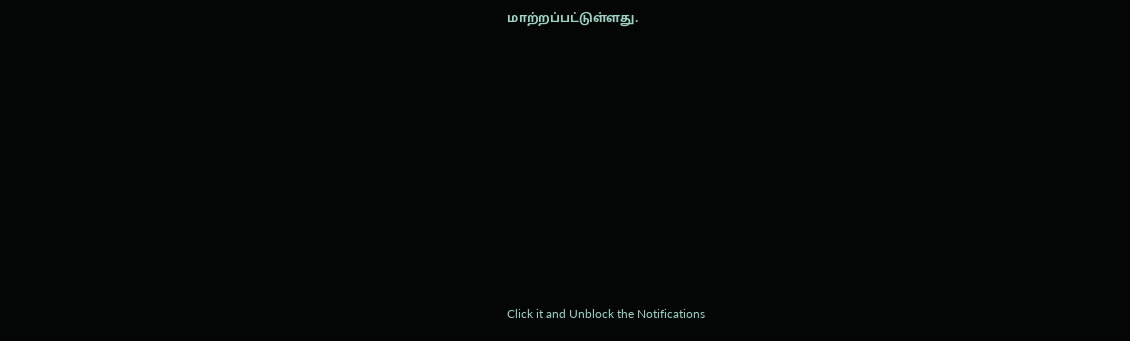மாற்றப்பட்டுள்ளது.












Click it and Unblock the Notifications